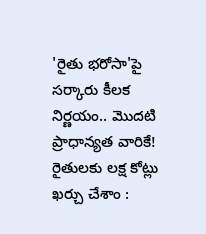'రైతు భరోసా'పై సర్కారు కీలక నిర్ణయం.. మొదటి ప్రాధాన్యత వారికే!
రైతులకు లక్ష కోట్లు ఖర్చు చేశాం :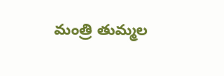మంత్రి తుమ్మల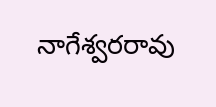నాగేశ్వరరావు